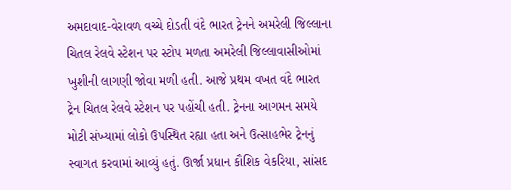અમદાવાદ-વેરાવળ વચ્ચે દોડતી વંદે ભારત ટ્રેનને અમરેલી જિલ્લાના ચિતલ રેલવે સ્ટેશન પર સ્ટોપ મળતા અમરેલી જિલ્લાવાસીઓમાં ખુશીની લાગણી જોવા મળી હતી. આજે પ્રથમ વખત વંદે ભારત ટ્રેન ચિતલ રેલવે સ્ટેશન પર પહોંચી હતી. ટ્રેનના આગમન સમયે મોટી સંખ્યામાં લોકો ઉપસ્થિત રહ્યા હતા અને ઉત્સાહભેર ટ્રેનનું સ્વાગત કરવામાં આવ્યું હતું. ઊર્જા પ્રધાન કૌશિક વેકરિયા, સાંસદ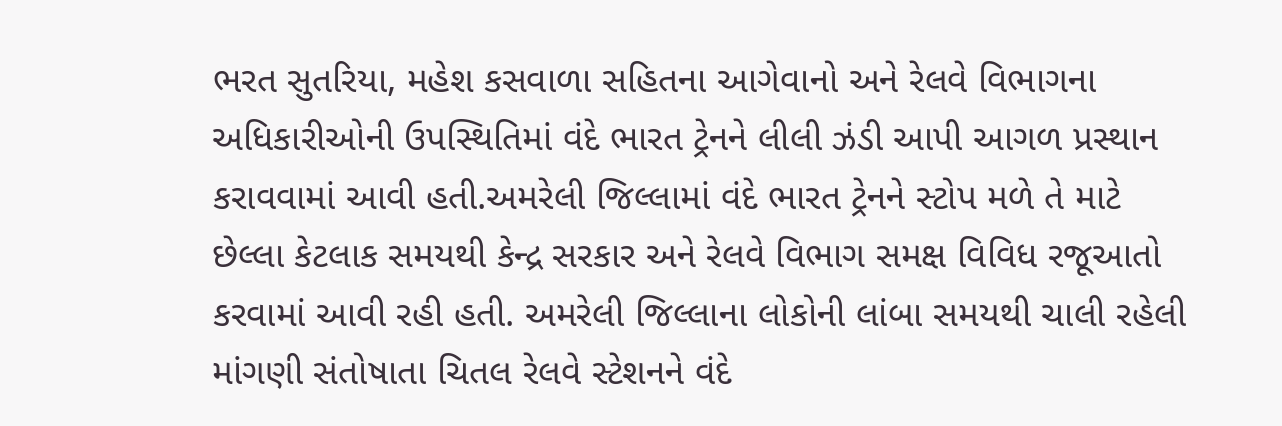ભરત સુતરિયા, મહેશ કસવાળા સહિતના આગેવાનો અને રેલવે વિભાગના અધિકારીઓની ઉપસ્થિતિમાં વંદે ભારત ટ્રેનને લીલી ઝંડી આપી આગળ પ્રસ્થાન કરાવવામાં આવી હતી.અમરેલી જિલ્લામાં વંદે ભારત ટ્રેનને સ્ટોપ મળે તે માટે છેલ્લા કેટલાક સમયથી કેન્દ્ર સરકાર અને રેલવે વિભાગ સમક્ષ વિવિધ રજૂઆતો કરવામાં આવી રહી હતી. અમરેલી જિલ્લાના લોકોની લાંબા સમયથી ચાલી રહેલી માંગણી સંતોષાતા ચિતલ રેલવે સ્ટેશનને વંદે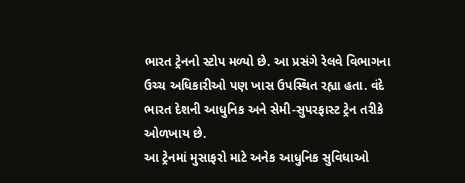ભારત ટ્રેનનો સ્ટોપ મળ્યો છે. આ પ્રસંગે રેલવે વિભાગના ઉચ્ચ અધિકારીઓ પણ ખાસ ઉપસ્થિત રહ્યા હતા. વંદે ભારત દેશની આધુનિક અને સેમી-સુપરફાસ્ટ ટ્રેન તરીકે ઓળખાય છે.
આ ટ્રેનમાં મુસાફરો માટે અનેક આધુનિક સુવિધાઓ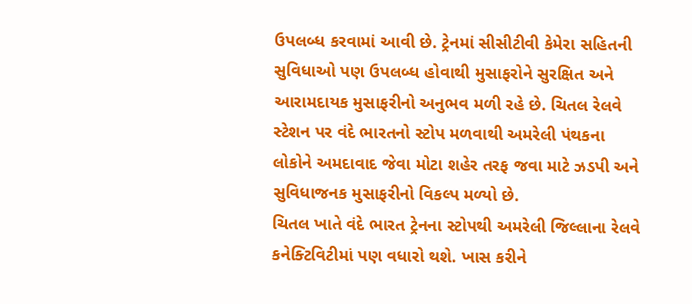ઉપલબ્ધ કરવામાં આવી છે. ટ્રેનમાં સીસીટીવી કેમેરા સહિતની સુવિધાઓ પણ ઉપલબ્ધ હોવાથી મુસાફરોને સુરક્ષિત અને આરામદાયક મુસાફરીનો અનુભવ મળી રહે છે. ચિતલ રેલવે સ્ટેશન પર વંદે ભારતનો સ્ટોપ મળવાથી અમરેલી પંથકના લોકોને અમદાવાદ જેવા મોટા શહેર તરફ જવા માટે ઝડપી અને સુવિધાજનક મુસાફરીનો વિકલ્પ મળ્યો છે.
ચિતલ ખાતે વંદે ભારત ટ્રેનના સ્ટોપથી અમરેલી જિલ્લાના રેલવે કનેક્ટિવિટીમાં પણ વધારો થશે. ખાસ કરીને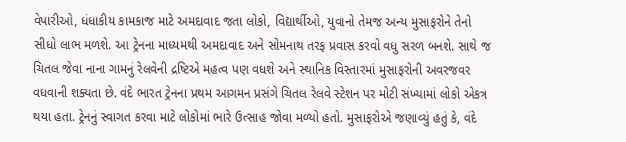વેપારીઓ, ધંધાકીય કામકાજ માટે અમદાવાદ જતા લોકો, વિદ્યાર્થીઓ, યુવાનો તેમજ અન્ય મુસાફરોને તેનો સીધો લાભ મળશે. આ ટ્રેનના માધ્યમથી અમદાવાદ અને સોમનાથ તરફ પ્રવાસ કરવો વધુ સરળ બનશે. સાથે જ ચિતલ જેવા નાના ગામનું રેલવેની દ્રષ્ટિએ મહત્વ પણ વધશે અને સ્થાનિક વિસ્તારમાં મુસાફરોની અવરજવર વધવાની શક્યતા છે. વંદે ભારત ટ્રેનના પ્રથમ આગમન પ્રસંગે ચિતલ રેલવે સ્ટેશન પર મોટી સંખ્યામાં લોકો એકત્ર થયા હતા. ટ્રેનનું સ્વાગત કરવા માટે લોકોમાં ભારે ઉત્સાહ જોવા મળ્યો હતો. મુસાફરોએ જણાવ્યું હતું કે, વંદે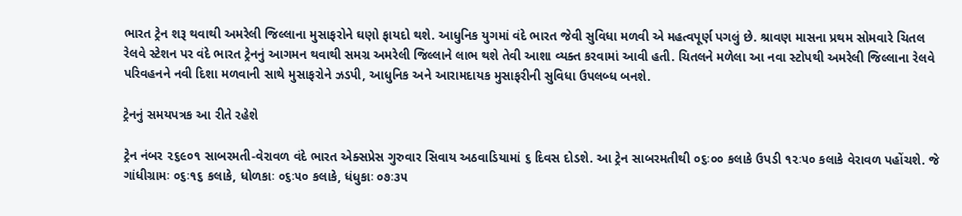ભારત ટ્રેન શરૂ થવાથી અમરેલી જિલ્લાના મુસાફરોને ઘણો ફાયદો થશે. આધુનિક યુગમાં વંદે ભારત જેવી સુવિધા મળવી એ મહત્વપૂર્ણ પગલું છે. શ્રાવણ માસના પ્રથમ સોમવારે ચિતલ રેલવે સ્ટેશન પર વંદે ભારત ટ્રેનનું આગમન થવાથી સમગ્ર અમરેલી જિલ્લાને લાભ થશે તેવી આશા વ્યક્ત કરવામાં આવી હતી. ચિતલને મળેલા આ નવા સ્ટોપથી અમરેલી જિલ્લાના રેલવે પરિવહનને નવી દિશા મળવાની સાથે મુસાફરોને ઝડપી, આધુનિક અને આરામદાયક મુસાફરીની સુવિધા ઉપલબ્ધ બનશે.

ટ્રેનનું સમયપત્રક આ રીતે રહેશે

ટ્રેન નંબર ૨૬૯૦૧ સાબરમતી-વેરાવળ વંદે ભારત એક્સપ્રેસ ગુરુવાર સિવાય અઠવાડિયામાં ૬ દિવસ દોડશે. આ ટ્રેન સાબરમતીથી ૦૬ઃ૦૦ કલાકે ઉપડી ૧૨ઃ૫૦ કલાકે વેરાવળ પહોંચશે. જે ગાંધીગ્રામઃ ૦૬ઃ૧૬ કલાકે, ધોળકાઃ ૦૬ઃ૫૦ કલાકે, ધંધુકાઃ ૦૭ઃ૩૫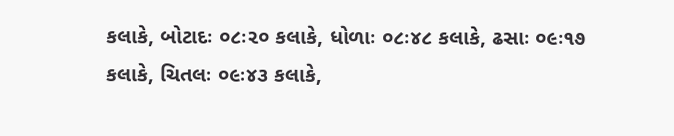કલાકે, બોટાદઃ ૦૮ઃ૨૦ કલાકે, ધોળાઃ ૦૮ઃ૪૮ કલાકે, ઢસાઃ ૦૯ઃ૧૭ કલાકે, ચિતલઃ ૦૯ઃ૪૩ કલાકે,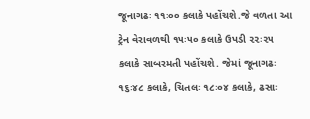જૂનાગઢઃ ૧૧ઃ૦૦ કલાકે પહોંચશે.જે વળતા આ ટ્રેન વેરાવળથી ૧૫ઃ૫૦ કલાકે ઉપડી ૨૨ઃ૨૫ કલાકે સાબરમતી પહોંચશે. જેમાં જૂનાગઢઃ ૧૬ઃ૪૮ કલાકે, ચિતલઃ ૧૮ઃ૦૪ કલાકે, ઢસાઃ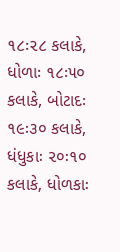૧૮ઃ૨૮ કલાકે, ધોળાઃ ૧૮ઃ૫૦ કલાકે, બોટાદઃ ૧૯ઃ૩૦ કલાકે, ધંધુકાઃ ૨૦ઃ૧૦ કલાકે, ધોળકાઃ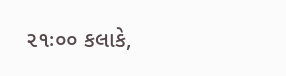૨૧ઃ૦૦ કલાકે,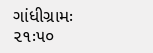ગાંધીગ્રામઃ ૨૧ઃ૫૦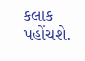કલાક પહોંચશે.